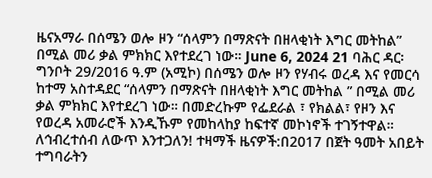ዜናአማራ በሰሜን ወሎ ዞን “ሰላምን በማጽናት በዘላቂነት እግር መትከል” በሚል መሪ ቃል ምክክር እየተደረገ ነው። June 6, 2024 21 ባሕር ዳር፡ ግንቦት 29/2016 ዓ.ም (አሚኮ) በሰሜን ወሎ ዞን የሃብሩ ወረዳ እና የመርሳ ከተማ አስተዳደር “ሰላምን በማጽናት በዘላቂነት እግር መትከል ” በሚል መሪ ቃል ምክክር እየተደረገ ነው። በመድረኩም የፌደራል ፣ የክልል፣ የዞን እና የወረዳ አመራሮች እንዲኹም የመከላከያ ከፍተኛ መኮነኖች ተገኝተዋል። ለኅብረተሰብ ለውጥ እንተጋለን! ተዛማች ዜናዎች:በ2017 በጀት ዓመት አበይት ተግባራትን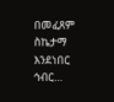በመፈጸም ስኬታማ እንደነበር ኅብር…